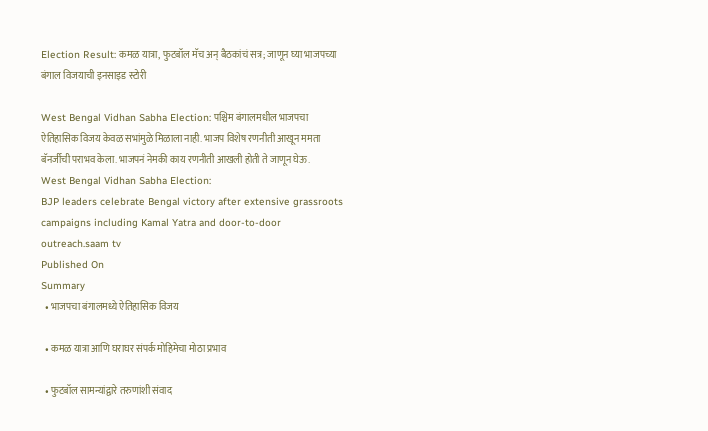Election Result: कमळ यात्रा, फुटबॉल मॅच अन् बैठकांचं सत्र; जाणून घ्या भाजपच्या बंगाल विजयाची इनसाइड स्टोरी

West Bengal Vidhan Sabha Election: पश्चिम बंगालमधील भाजपचा ऐतिहासिक विजय केवळ सभांमुळे मिळाला नाही. भाजप विशेष रणनीती आखून ममता बॅनर्जीची पराभव केला. भाजपनं नेमकी काय रणनीती आखली होती ते जाणून घेऊ.
West Bengal Vidhan Sabha Election:
BJP leaders celebrate Bengal victory after extensive grassroots campaigns including Kamal Yatra and door-to-door outreach.saam tv
Published On
Summary
  • भाजपचा बंगालमध्ये ऐतिहासिक विजय

  • कमळ यात्रा आणि घराघर संपर्क मोहिमेचा मोठा प्रभाव

  • फुटबॉल सामन्यांद्वारे तरुणांशी संवाद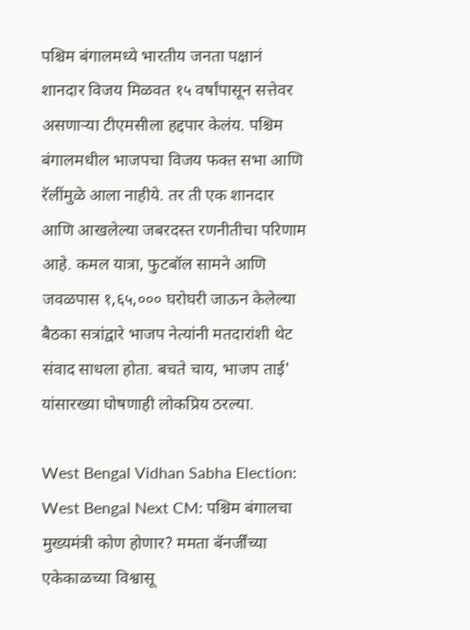पश्चिम बंगालमध्ये भारतीय जनता पक्षानं शानदार विजय मिळवत १५ वर्षांपासून सत्तेवर असणाऱ्या टीएमसीला हद्दपार केलंय. पश्चिम बंगालमधील भाजपचा विजय फक्त सभा आणि रॅलींमुळे आला नाहीये. तर ती एक शानदार आणि आखलेल्या जबरदस्त रणनीतीचा परिणाम आहे. कमल यात्रा, फुटबॉल सामने आणि जवळपास १,६५,००० घरोघरी जाऊन केलेल्या बैठका सत्रांद्वारे भाजप नेत्यांनी मतदारांशी थेट संवाद साधला होता. बचते चाय, भाजप ताई' यांसारख्या घोषणाही लोकप्रिय ठरल्या.

West Bengal Vidhan Sabha Election:
West Bengal Next CM: पश्चिम बंगालचा मुख्यमंत्री कोण होणार? ममता बॅनर्जींच्या एकेकाळच्या विश्वासू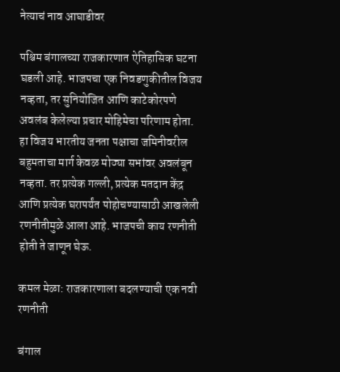नेत्याचं नाव आघाडीवर

पश्चिम बंगालच्या राजकारणात ऐतिहासिक घटना घडली आहे. भाजपचा एक निवडणुकीतील विजय नव्हता, तर सुनियोजित आणि काटेकोरपणे अवलंब केलेल्या प्रचार मोहिमेचा परिणाम होता. हा विजय भारतीय जनता पक्षाचा जमिनीवरील बहुमताचा मार्ग केवळ मोठ्या सभांवर अवलंबून नव्हता. तर प्रत्येक गल्ली, प्रत्येक मतदान केंद्र आणि प्रत्येक घरापर्यंत पोहोचण्यासाठी आखलेली रणनीतीमुळे आला आहे. भाजपची काय रणनीती होती ते जाणून घेऊ.

कमल मेळा: राजकारणाला बदलण्याची एक नवी रणनीती

बंगाल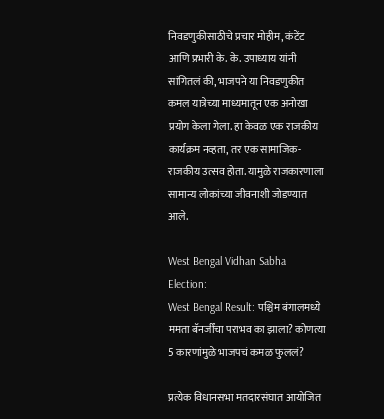निवडणुकीसाठीचे प्रचार मोहीम, कंटेंट आणि प्रभारी के. के. उपाध्याय यांनी सांगितलं की, भाजपने या निवडणुकीत कमल यात्रेच्या माध्यमातून एक अनोखा प्रयोग केला गेला. हा केवळ एक राजकीय कार्यक्रम नव्हता, तर एक सामाजिक-राजकीय उत्सव होता. यामुळे राजकारणाला सामान्य लोकांच्या जीवनाशी जोडण्यात आले.

West Bengal Vidhan Sabha Election:
West Bengal Result: पश्चिम बंगालमध्ये ममता बॅनर्जींचा पराभव का झाला? कोणत्या 5 कारणांमुळे भाजपचं कमळ फुललं?

प्रत्येक विधानसभा मतदारसंघात आयोजित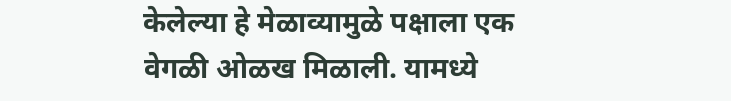केलेल्या हे मेळाव्यामुळे पक्षाला एक वेगळी ओळख मिळाली. यामध्ये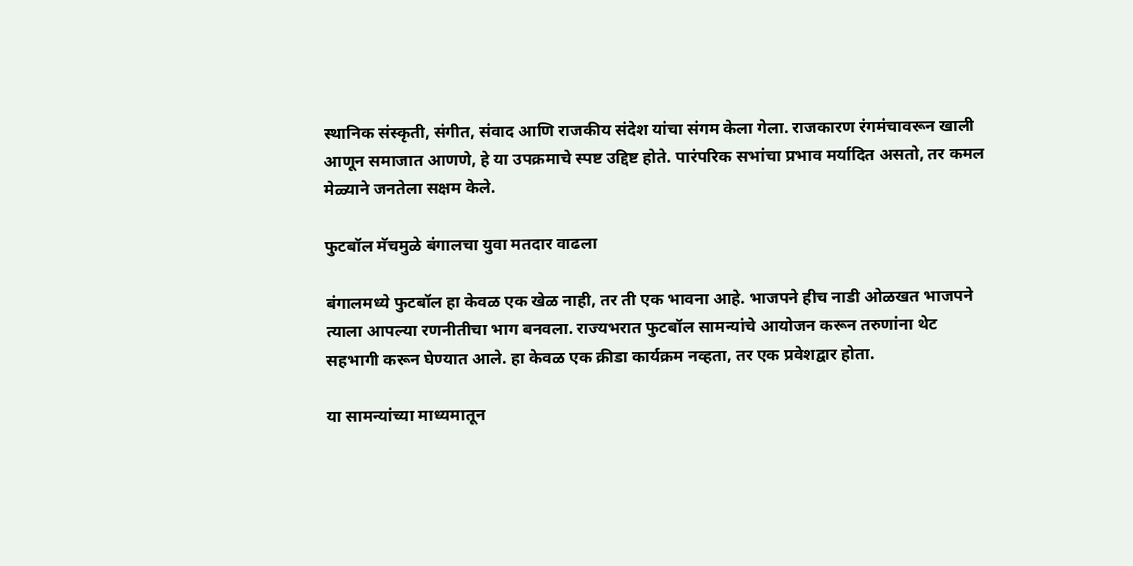स्थानिक संस्कृती, संगीत, संवाद आणि राजकीय संदेश यांचा संगम केला गेला. राजकारण रंगमंचावरून खाली आणून समाजात आणणे, हे या उपक्रमाचे स्पष्ट उद्दिष्ट होते. पारंपरिक सभांचा प्रभाव मर्यादित असतो, तर कमल मेळ्याने जनतेला सक्षम केले.

फुटबॉल मॅचमुळे बंगालचा युवा मतदार वाढला

बंगालमध्ये फुटबॉल हा केवळ एक खेळ नाही, तर ती एक भावना आहे. भाजपने हीच नाडी ओळखत भाजपने त्याला आपल्या रणनीतीचा भाग बनवला. राज्यभरात फुटबॉल सामन्यांचे आयोजन करून तरुणांना थेट सहभागी करून घेण्यात आले. हा केवळ एक क्रीडा कार्यक्रम नव्हता, तर एक प्रवेशद्वार होता.

या सामन्यांच्या माध्यमातून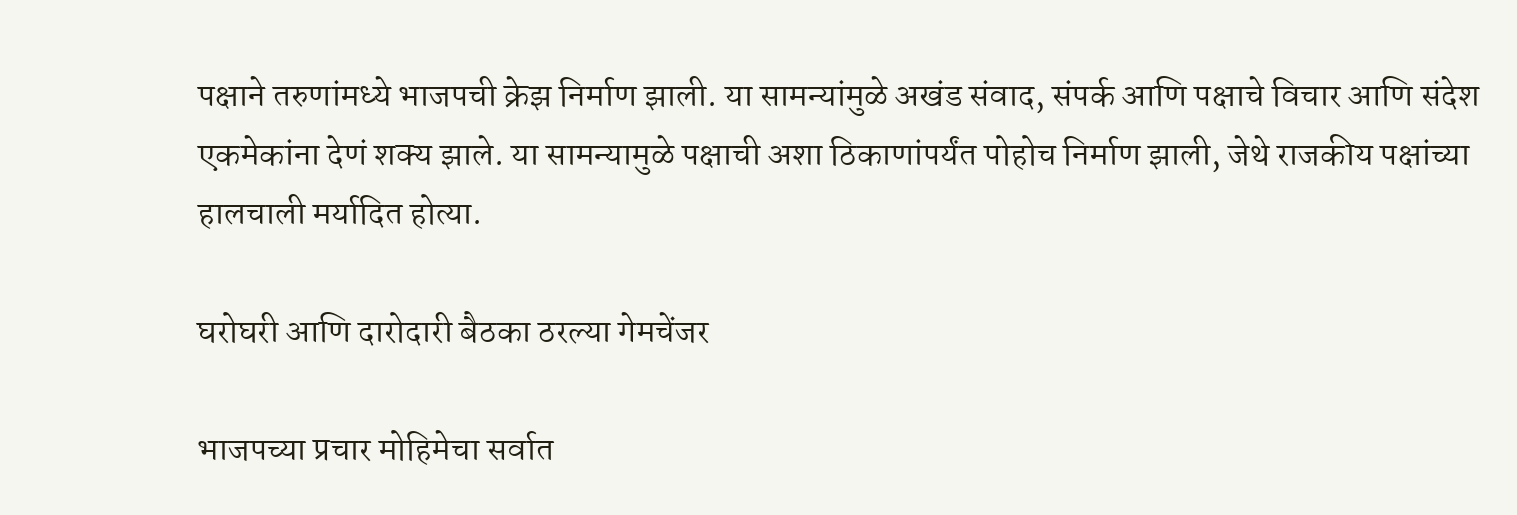पक्षाने तरुणांमध्ये भाजपची क्रेझ निर्माण झाली. या सामन्यांमुळे अखंड संवाद, संपर्क आणि पक्षाचे विचार आणि संदेश एकमेकांना देणं शक्य झाले. या सामन्यामुळे पक्षाची अशा ठिकाणांपर्यंत पोहोच निर्माण झाली, जेथे राजकीय पक्षांच्या हालचाली मर्यादित होत्या.

घरोघरी आणि दारोदारी बैठका ठरल्या गेमचेंजर

भाजपच्या प्रचार मोहिमेचा सर्वात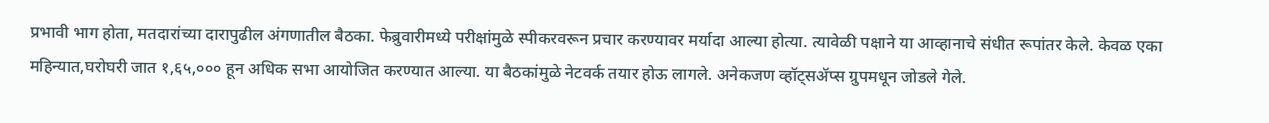प्रभावी भाग होता, मतदारांच्या दारापुढील अंगणातील बैठका. फेब्रुवारीमध्ये परीक्षांमुळे स्पीकरवरून प्रचार करण्यावर मर्यादा आल्या होत्या. त्यावेळी पक्षाने या आव्हानाचे संधीत रूपांतर केले. केवळ एका महिन्यात,घरोघरी जात १,६५,००० हून अधिक सभा आयोजित करण्यात आल्या. या बैठकांमुळे नेटवर्क तयार होऊ लागले. अनेकजण व्हॉट्सॲप्स ग्रुपमधून जोडले गेले.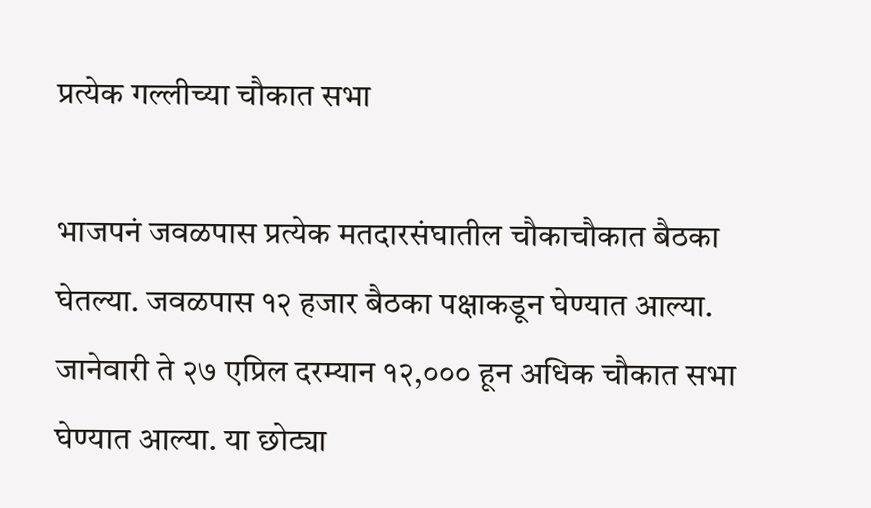प्रत्येक गल्लीच्या चौकात सभा

भाजपनं जवळपास प्रत्येक मतदारसंघातील चौकाचौकात बैठका घेतल्या. जवळपास १२ हजार बैठका पक्षाकडून घेण्यात आल्या. जानेवारी ते २७ एप्रिल दरम्यान १२,००० हून अधिक चौकात सभा घेण्यात आल्या. या छोट्या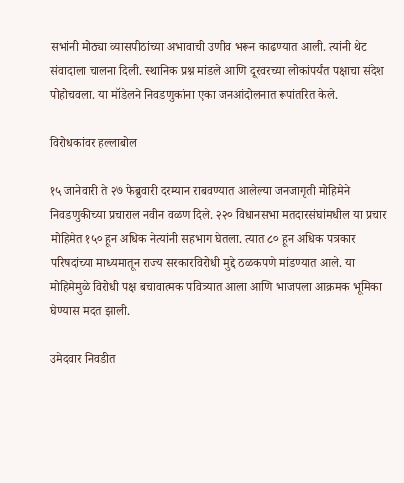सभांनी मोठ्या व्यासपीठांच्या अभावाची उणीव भरून काढण्यात आली. त्यांनी थेट संवादाला चालना दिली. स्थानिक प्रश्न मांडले आणि दूरवरच्या लोकांपर्यंत पक्षाचा संदेश पोहोचवला. या मॉडेलने निवडणुकांना एका जनआंदोलनात रूपांतरित केले.

विरोधकांवर हल्लाबोल

१५ जानेवारी ते २७ फेब्रुवारी दरम्यान राबवण्यात आलेल्या जनजागृती मोहिमेने निवडणुकीच्या प्रचाराल नवीन वळण दिले. २२० विधानसभा मतदारसंघांमधील या प्रचार मोहिमेत १५० हून अधिक नेत्यांनी सहभाग घेतला. त्यात ८० हून अधिक पत्रकार परिषदांच्या माध्यमातून राज्य सरकारविरोधी मुद्दे ठळकपणे मांडण्यात आले. या मोहिमेमुळे विरोधी पक्ष बचावात्मक पवित्र्यात आला आणि भाजपला आक्रमक भूमिका घेण्यास मदत झाली.

उमेदवार निवडीत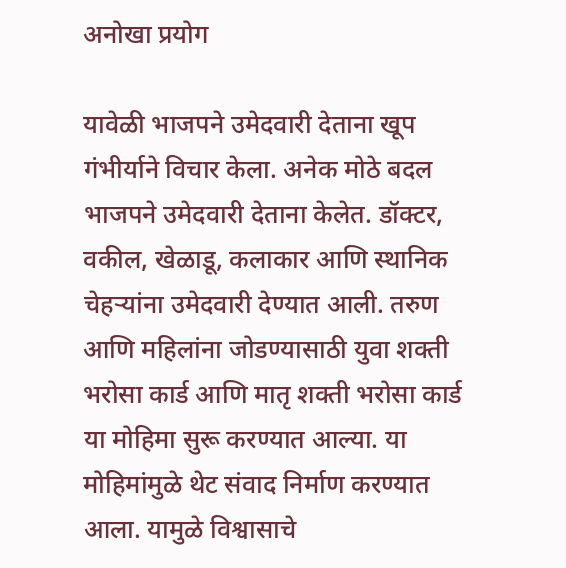अनोखा प्रयोग

यावेळी भाजपने उमेदवारी देताना खूप गंभीर्याने विचार केला. अनेक मोठे बदल भाजपने उमेदवारी देताना केलेत. डॉक्टर, वकील, खेळाडू, कलाकार आणि स्थानिक चेहऱ्यांना उमेदवारी देण्यात आली. तरुण आणि महिलांना जोडण्यासाठी युवा शक्ती भरोसा कार्ड आणि मातृ शक्ती भरोसा कार्ड या मोहिमा सुरू करण्यात आल्या. या मोहिमांमुळे थेट संवाद निर्माण करण्यात आला. यामुळे विश्वासाचे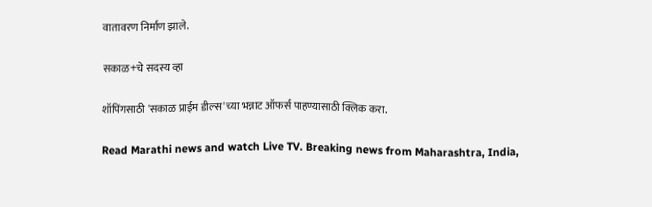वातावरण निर्माण झाले.

सकाळ+चे सदस्य व्हा

शॉपिंगसाठी 'सकाळ प्राईम डील्स'च्या भन्नाट ऑफर्स पाहण्यासाठी क्लिक करा.

Read Marathi news and watch Live TV. Breaking news from Maharashtra, India,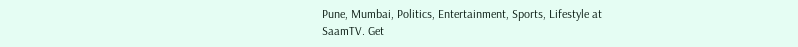Pune, Mumbai, Politics, Entertainment, Sports, Lifestyle at SaamTV. Get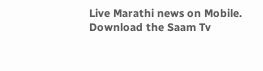Live Marathi news on Mobile. Download the Saam Tv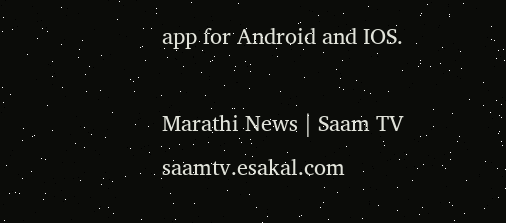app for Android and IOS.

Marathi News | Saam TV
saamtv.esakal.com